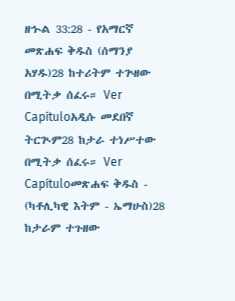ዘኍል 33:28 - የአማርኛ መጽሐፍ ቅዱስ (ሰማንያ አሃዱ)28 ከተሪትም ተጕዘው በሚትቃ ሰፈሩ። Ver Capítuloአዲሱ መደበኛ ትርጒም28 ከታራ ተነሥተው በሚትቃ ሰፈሩ። Ver Capítuloመጽሐፍ ቅዱስ - (ካቶሊካዊ እትም - ኤማሁስ)28 ከታራም ተጉዘው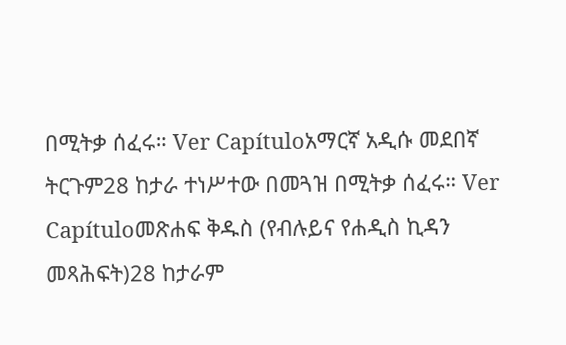በሚትቃ ሰፈሩ። Ver Capítuloአማርኛ አዲሱ መደበኛ ትርጉም28 ከታራ ተነሥተው በመጓዝ በሚትቃ ሰፈሩ። Ver Capítuloመጽሐፍ ቅዱስ (የብሉይና የሐዲስ ኪዳን መጻሕፍት)28 ከታራም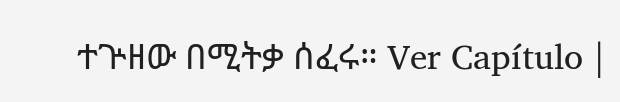ተጕዘው በሚትቃ ሰፈሩ። Ver Capítulo |